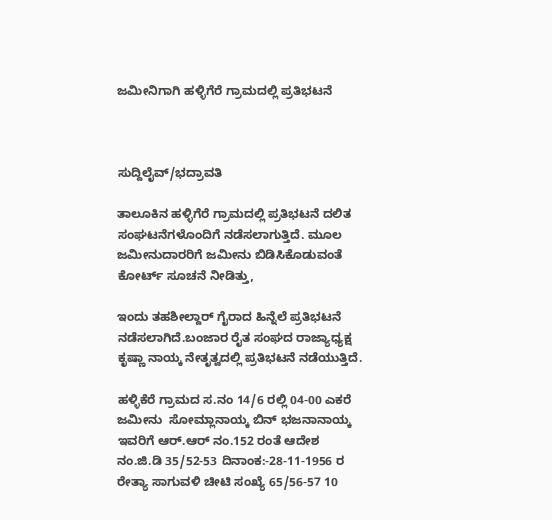ಜಮೀನಿಗಾಗಿ ಹಳ್ಳಿಗೆರೆ ಗ್ರಾಮದಲ್ಲಿ ಪ್ರತಿಭಟನೆ



ಸುದ್ದಿಲೈವ್/ಭದ್ರಾವತಿ

ತಾಲೂಕಿನ ಹಳ್ಳಿಗೆರೆ ಗ್ರಾಮದಲ್ಲಿ ಪ್ರತಿಭಟನೆ ದಲಿತ ಸಂಘಟನೆಗಳೊಂದಿಗೆ ನಡೆಸಲಾಗುತ್ತಿದೆ. ಮೂಲ ಜಮೀನುದಾರರಿಗೆ ಜಮೀನು ಬಿಡಿಸಿಕೊಡುವಂತೆ ಕೋರ್ಟ್ ಸೂಚನೆ ನೀಡಿತ್ತು,

ಇಂದು ತಹಶೀಲ್ದಾರ್ ಗೈರಾದ ಹಿನ್ನೆಲೆ ಪ್ರತಿಭಟನೆ ನಡೆಸಲಾಗಿದೆ.ಬಂಜಾರ ರೈತ ಸಂಘದ ರಾಜ್ಯಾಧ್ಯಕ್ಷ ಕೃಷ್ಣಾ ನಾಯ್ಕ ನೇತೃತ್ವದಲ್ಲಿ ಪ್ರತಿಭಟನೆ ನಡೆಯುತ್ತಿದೆ.

ಹಳ್ಳಿಕೆರೆ ಗ್ರಾಮದ ಸ.ನಂ 14/6 ರಲ್ಲಿ 04-00 ಎಕರೆ ಜಮೀನು  ಸೋಮ್ಲಾನಾಯ್ಕ ಬಿನ್ ಭಜನಾನಾಯ್ಕ ಇವರಿಗೆ ಆರ್.ಆರ್ ನಂ.152 ರಂತೆ ಆದೇಶ ನಂ.ಜಿ.ಡಿ 35/52-53 ದಿನಾಂಕ:-28-11-1956 ರ ರೇತ್ಯಾ ಸಾಗುವಳಿ ಚೀಟಿ ಸಂಖ್ಯೆ 65/56-57 10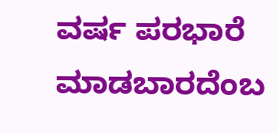ವರ್ಷ ಪರಭಾರೆ ಮಾಡಬಾರದೆಂಬ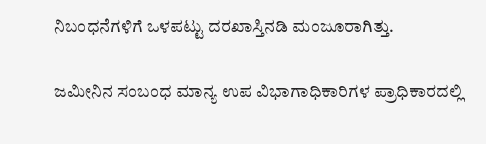ನಿಬಂಧನೆಗಳಿಗೆ ಒಳಪಟ್ಟು ದರಖಾಸ್ತಿನಡಿ ಮಂಜೂರಾಗಿತ್ತು.

ಜಮೀನಿನ ಸಂಬಂಧ ಮಾನ್ಯ ಉಪ ವಿಭಾಗಾಧಿಕಾರಿಗಳ ಪ್ರಾಧಿಕಾರದಲ್ಲಿ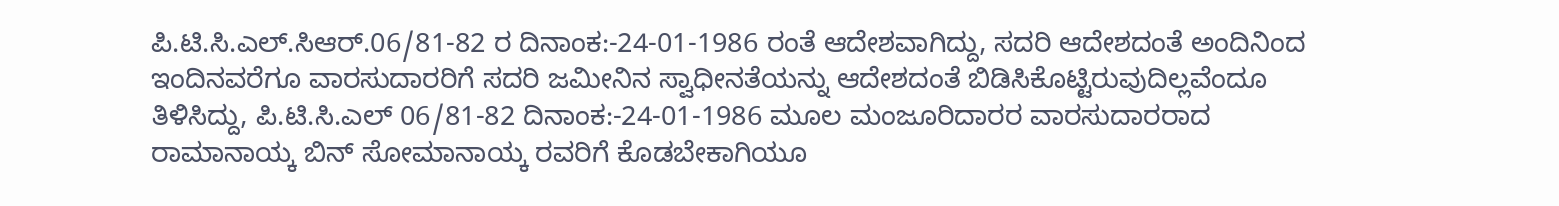ಪಿ.ಟಿ.ಸಿ.ಎಲ್.ಸಿಆರ್.06/81-82 ರ ದಿನಾಂಕ:-24-01-1986 ರಂತೆ ಆದೇಶವಾಗಿದ್ದು, ಸದರಿ ಆದೇಶದಂತೆ ಅಂದಿನಿಂದ ಇಂದಿನವರೆಗೂ ವಾರಸುದಾರರಿಗೆ ಸದರಿ ಜಮೀನಿನ ಸ್ವಾಧೀನತೆಯನ್ನು ಆದೇಶದಂತೆ ಬಿಡಿಸಿಕೊಟ್ಟಿರುವುದಿಲ್ಲವೆಂದೂ ತಿಳಿಸಿದ್ದು, ಪಿ.ಟಿ.ಸಿ.ಎಲ್ 06/81-82 ದಿನಾಂಕ:-24-01-1986 ಮೂಲ ಮಂಜೂರಿದಾರರ ವಾರಸುದಾರರಾದ ರಾಮಾನಾಯ್ಕ ಬಿನ್ ಸೋಮಾನಾಯ್ಕ ರವರಿಗೆ ಕೊಡಬೇಕಾಗಿಯೂ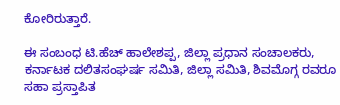ಕೋರಿರುತ್ತಾರೆ.

ಈ ಸಂಬಂಧ ಟಿ.ಹೆಚ್ ಹಾಲೇಶಪ್ಪ, ಜಿಲ್ಲಾ ಪ್ರಧಾನ ಸಂಚಾಲಕರು, ಕರ್ನಾಟಕ ದಲಿತಸಂಘರ್ಷ ಸಮಿತಿ, ಜಿಲ್ಲಾ ಸಮಿತಿ, ಶಿವಮೊಗ್ಗ ರವರೂ ಸಹಾ ಪ್ರಸ್ತಾಪಿತ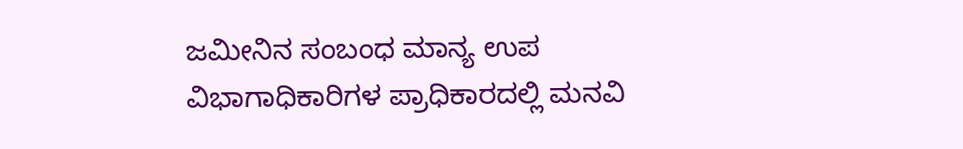ಜಮೀನಿನ ಸಂಬಂಧ ಮಾನ್ಯ ಉಪ ವಿಭಾಗಾಧಿಕಾರಿಗಳ ಪ್ರಾಧಿಕಾರದಲ್ಲಿ ಮನವಿ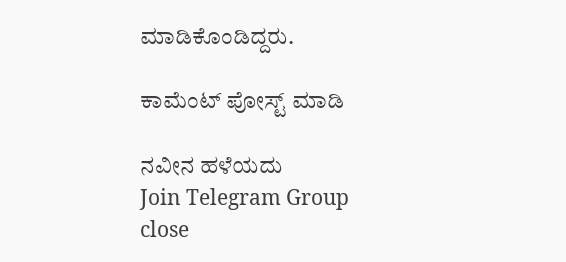ಮಾಡಿಕೊಂಡಿದ್ದರು.

ಕಾಮೆಂಟ್‌‌ ಪೋಸ್ಟ್‌ ಮಾಡಿ

ನವೀನ ಹಳೆಯದು
Join Telegram Group
close